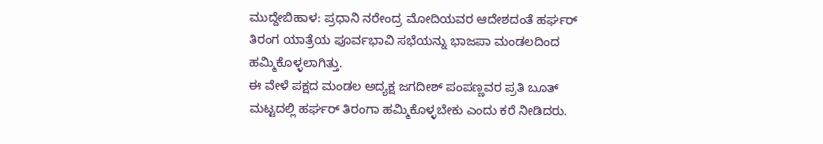ಮುದ್ದೇಬಿಹಾಳ: ಪ್ರಧಾನಿ ನರೇಂದ್ರ ಮೋದಿಯವರ ಆದೇಶದಂತೆ ಹರ್ಘರ್ ತಿರಂಗ ಯಾತ್ರೆಯ ಪೂರ್ವಭಾವಿ ಸಭೆಯನ್ನು ಭಾಜಪಾ ಮಂಡಲದಿಂದ ಹಮ್ಮಿಕೊಳ್ಳಲಾಗಿತ್ತು.
ಈ ವೇಳೆ ಪಕ್ಷದ ಮಂಡಲ ಅದ್ಯಕ್ಷ ಜಗದೀಶ್ ಪಂಪಣ್ಣವರ ಪ್ರತಿ ಬೂತ್ ಮಟ್ಟದಲ್ಲಿ ಹರ್ಘರ್ ತಿರಂಗಾ ಹಮ್ಮಿಕೊಳ್ಳಬೇಕು ಎಂದು ಕರೆ ನೀಡಿದರು.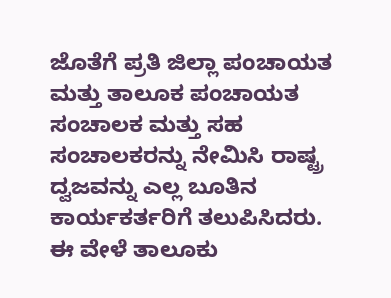ಜೊತೆಗೆ ಪ್ರತಿ ಜಿಲ್ಲಾ ಪಂಚಾಯತ ಮತ್ತು ತಾಲೂಕ ಪಂಚಾಯತ ಸಂಚಾಲಕ ಮತ್ತು ಸಹ ಸಂಚಾಲಕರನ್ನು ನೇಮಿಸಿ ರಾಷ್ಟ್ರ ದ್ವಜವನ್ನು ಎಲ್ಲ ಬೂತಿನ ಕಾರ್ಯಕರ್ತರಿಗೆ ತಲುಪಿಸಿದರು.
ಈ ವೇಳೆ ತಾಲೂಕು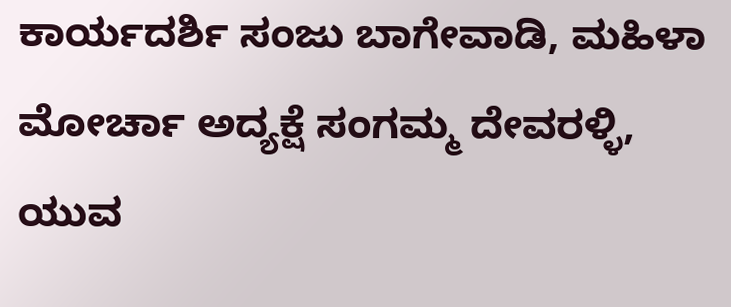ಕಾರ್ಯದರ್ಶಿ ಸಂಜು ಬಾಗೇವಾಡಿ, ಮಹಿಳಾ ಮೋರ್ಚಾ ಅದ್ಯಕ್ಷೆ ಸಂಗಮ್ಮ ದೇವರಳ್ಳಿ, ಯುವ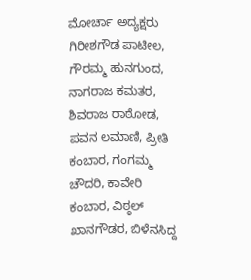ಮೋರ್ಚಾ ಅದ್ಯಕ್ಷರು ಗಿರೀಶಗೌಡ ಪಾಟೀಲ, ಗೌರಮ್ಮ ಹುನಗುಂದ, ನಾಗರಾಜ ಕಮತರ, ಶಿವರಾಜ ರಾಠೋಡ, ಪವನ ಲಮಾಣಿ, ಪ್ರೀತಿ ಕಂಬಾರ, ಗಂಗಮ್ಮ ಚೌದರಿ, ಕಾವೇರಿ ಕಂಬಾರ, ವಿಠ್ಠಲ್ ಖಾನಗೌಡರ, ಬಿಳೆನಸಿದ್ದ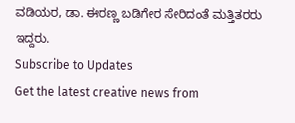ವಡಿಯರ, ಡಾ. ಈರಣ್ಣ ಬಡಿಗೇರ ಸೇರಿದಂತೆ ಮತ್ತಿತರರು ಇದ್ದರು.
Subscribe to Updates
Get the latest creative news from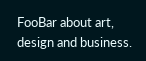FooBar about art, design and business.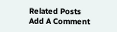Related Posts
Add A Comment